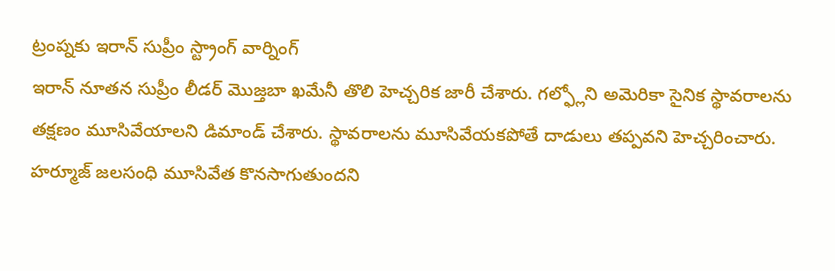ట్రంప్నకు ఇరాన్ సుప్రీం స్ట్రాంగ్ వార్నింగ్
ఇరాన్ నూతన సుప్రీం లీడర్ మొజ్తబా ఖమేనీ తొలి హెచ్చరిక జారీ చేశారు. గల్ఫ్లోని అమెరికా సైనిక స్థావరాలను తక్షణం మూసివేయాలని డిమాండ్ చేశారు. స్థావరాలను మూసివేయకపోతే దాడులు తప్పవని హెచ్చరించారు. హర్మూజ్ జలసంధి మూసివేత కొనసాగుతుందని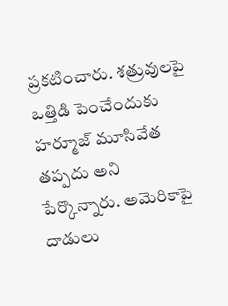ప్రకటించారు. శత్రువులపై ఒత్తిడి పెంచేందుకు హర్మూజ్ మూసివేత తప్పదు అని పేర్కొన్నారు. అమెరికాపై దాడులు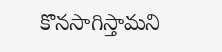కొనసాగిస్తామని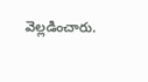వెల్లడించారు.